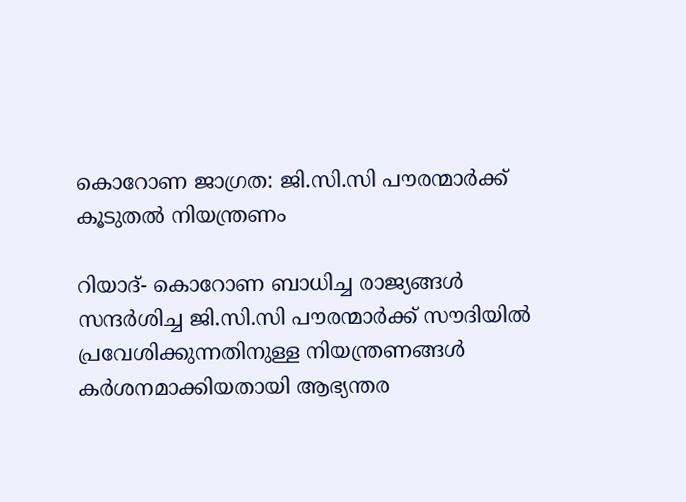കൊറോണ ജാഗ്രത: ജി.സി.സി പൗരന്മാര്‍ക്ക് കൂടുതല്‍ നിയന്ത്രണം

റിയാദ്- കൊറോണ ബാധിച്ച രാജ്യങ്ങള്‍ സന്ദര്‍ശിച്ച ജി.സി.സി പൗരന്മാര്‍ക്ക് സൗദിയില്‍ പ്രവേശിക്കുന്നതിനുള്ള നിയന്ത്രണങ്ങള്‍ കര്‍ശനമാക്കിയതായി ആഭ്യന്തര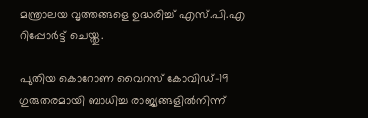മന്ത്രാലയ വൃത്തങ്ങളെ ഉദ്ധരിച്ച് എസ്.പി.എ റിപ്പോര്‍ട്ട് ചെയ്തു.

പുതിയ കൊറോണ വൈറസ് കോവിഡ്-19 ഗുരുതരമായി ബാധിച്ച രാജ്യങ്ങളില്‍നിന്ന്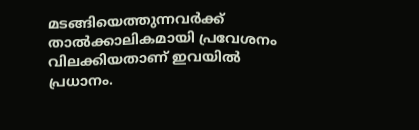മടങ്ങിയെത്തുന്നവര്‍ക്ക് താല്‍ക്കാലികമായി പ്രവേശനം വിലക്കിയതാണ് ഇവയില്‍ പ്രധാനം.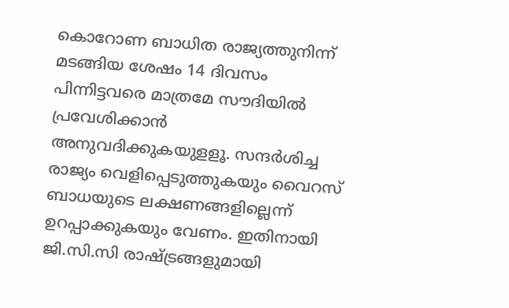കൊറോണ ബാധിത രാജ്യത്തുനിന്ന് മടങ്ങിയ ശേഷം 14 ദിവസം പിന്നിട്ടവരെ മാത്രമേ സൗദിയില്‍ പ്രവേശിക്കാന്‍ അനുവദിക്കുകയുളളൂ. സന്ദര്‍ശിച്ച രാജ്യം വെളിപ്പെടുത്തുകയും വൈറസ് ബാധയുടെ ലക്ഷണങ്ങളില്ലെന്ന് ഉറപ്പാക്കുകയും വേണം. ഇതിനായി ജി.സി.സി രാഷ്ട്രങ്ങളുമായി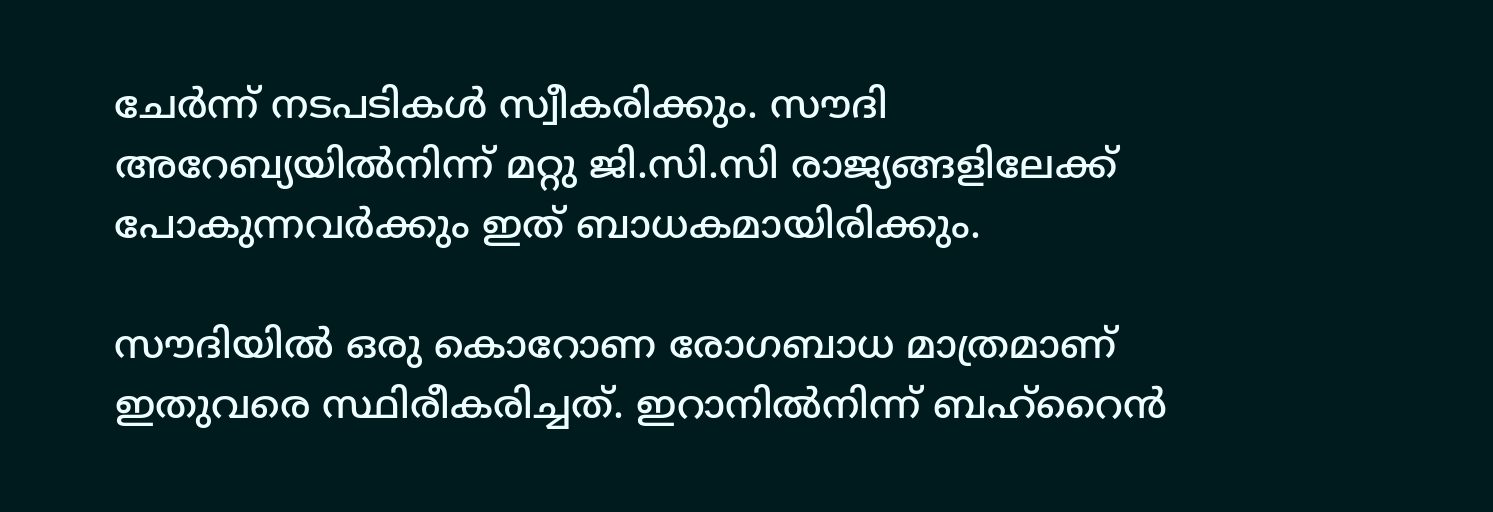ചേര്‍ന്ന് നടപടികള്‍ സ്വീകരിക്കും. സൗദി അറേബ്യയില്‍നിന്ന് മറ്റു ജി.സി.സി രാജ്യങ്ങളിലേക്ക് പോകുന്നവര്‍ക്കും ഇത് ബാധകമായിരിക്കും.

സൗദിയില്‍ ഒരു കൊറോണ രോഗബാധ മാത്രമാണ് ഇതുവരെ സ്ഥിരീകരിച്ചത്. ഇറാനില്‍നിന്ന് ബഹ്‌റൈന്‍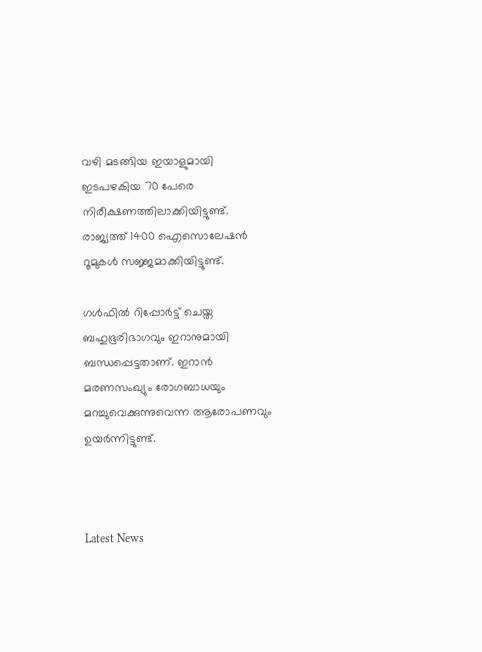വഴി മടങ്ങിയ ഇയാളുമായി ഇടപഴകിയ 70 പേരെ നിരീക്ഷണത്തിലാക്കിയിട്ടുണ്ട്. രാജ്യത്ത് 1400 ഐസൊലേഷന്‍ റൂമുകള്‍ സജ്ജമാക്കിയിട്ടുണ്ട്.

ഗള്‍ഫില്‍ റിപ്പോര്‍ട്ട് ചെയ്ത ബഹുഭൂരിഭാഗവും ഇറാനുമായി ബന്ധപ്പെട്ടതാണ്. ഇറാന്‍ മരണസംഖ്യും രോഗബാധയും മറച്ചുവെക്കുന്നുവെന്ന ആരോപണവും ഉയര്‍ന്നിട്ടുണ്ട്.



Latest News